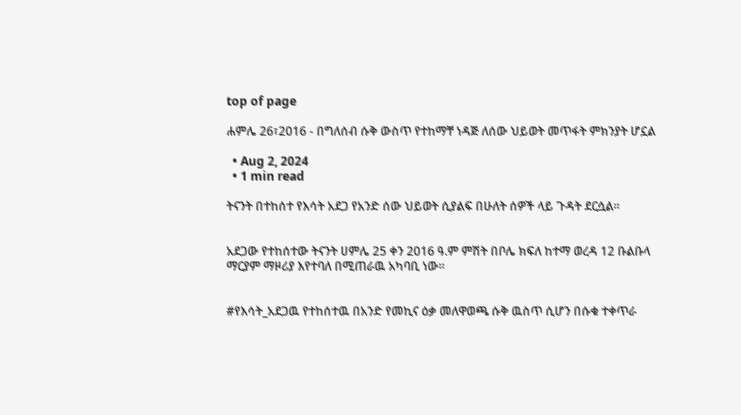top of page

ሐምሌ 26፣2016 - በግለሰብ ሱቅ ውስጥ የተከማቸ ነዳጅ ለሰው ህይወት መጥፋት ምክንያት ሆኗል

  • Aug 2, 2024
  • 1 min read

ትናንት በተከሰተ የእሳት አደጋ የአንድ ሰው ህይወት ሲያልፍ በሁለት ሰዎች ላይ ጉዳት ደርሷል፡፡


አደጋው የተከሰተው ትናንት ሀምሌ 25 ቀን 2016 ዓ.ም ምሽት በቦሌ ክፍለ ከተማ ወረዳ 12 ቡልቡላ ማርያም ማዞሪያ እየተባለ በሚጠራዉ አካባቢ ነው፡፡


#የእሳት_አደጋዉ የተከሰተዉ በአንድ የመኪና ዕቃ መለዋወጫ ሱቅ ዉስጥ ሲሆን በሱቁ ተቀጥራ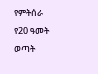የምትሰራ የ20 ዓመት ወጣት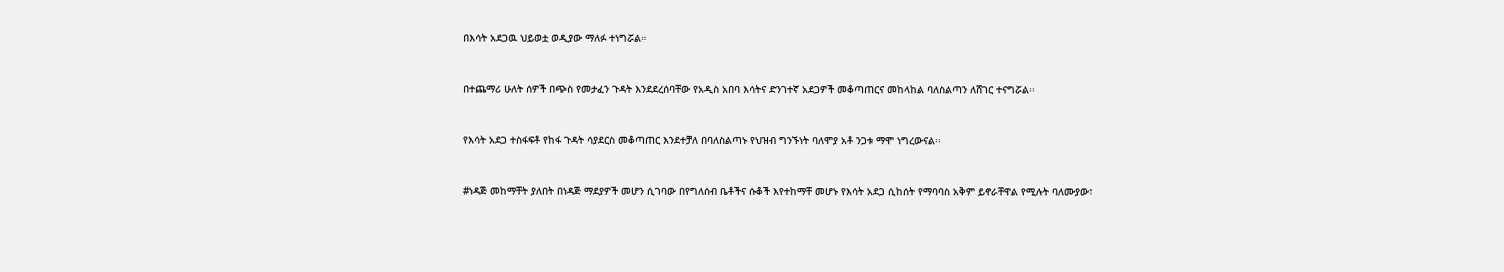በእሳት አደጋዉ ህይወቷ ወዲያው ማለፉ ተነግሯል።


በተጨማሪ ሁለት ሰዎች በጭስ የመታፈን ጉዳት እንደደረሰባቸው የአዲስ አበባ እሳትና ድንገተኛ አደጋዎች መቆጣጠርና መከላከል ባለስልጣን ለሸገር ተናግሯል፡፡


የእሳት አደጋ ተስፋፍቶ የከፋ ጉዳት ሳያደርስ መቆጣጠር እንደተቻለ በባለስልጣኑ የህዝብ ግንኙነት ባለሞያ አቶ ንጋቱ ማሞ ነግረውናል፡፡


#ነዳጅ መከማቸት ያለበት በነዳጅ ማደያዎች መሆን ሲገባው በየግለሰብ ቤቶችና ሱቆች እየተከማቸ መሆኑ የእሳት አደጋ ሲከሰት የማባባስ አቅም ይኖራቸዋል የሚሉት ባለሙያው፣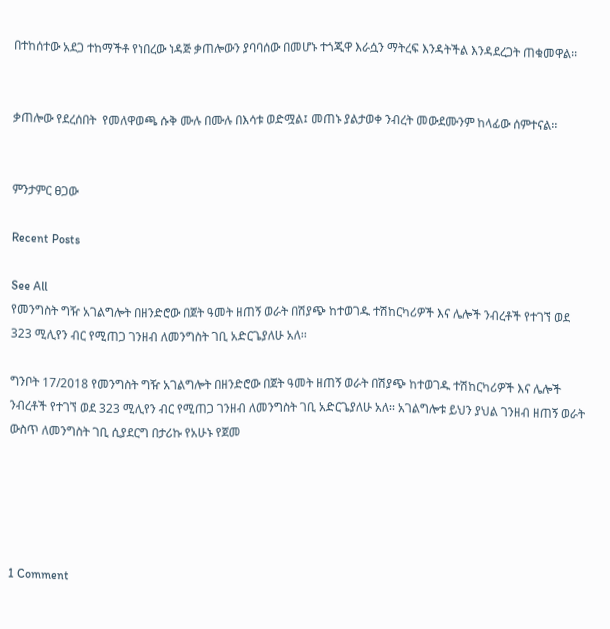በተከሰተው አደጋ ተከማችቶ የነበረው ነዳጅ ቃጠሎውን ያባባሰው በመሆኑ ተጎጂዋ እራሷን ማትረፍ እንዳትችል እንዳደረጋት ጠቁመዋል፡፡


ቃጠሎው የደረሰበት  የመለዋወጫ ሱቅ ሙሉ በሙሉ በእሳቱ ወድሟል፤ መጠኑ ያልታወቀ ንብረት መውደሙንም ከላፊው ሰምተናል፡፡


ምንታምር ፀጋው

Recent Posts

See All
የመንግስት ግዥ አገልግሎት በዘንድሮው በጀት ዓመት ዘጠኝ ወራት በሽያጭ ከተወገዱ ተሽከርካሪዎች እና ሌሎች ንብረቶች የተገኘ ወደ 323 ሚሊየን ብር የሚጠጋ ገንዘብ ለመንግስት ገቢ አድርጌያለሁ አለ፡፡

ግንቦት 17/2018 የመንግስት ግዥ አገልግሎት በዘንድሮው በጀት ዓመት ዘጠኝ ወራት በሽያጭ ከተወገዱ ተሽከርካሪዎች እና ሌሎች ንብረቶች የተገኘ ወደ 323 ሚሊየን ብር የሚጠጋ ገንዘብ ለመንግስት ገቢ አድርጌያለሁ አለ፡፡ አገልግሎቱ ይህን ያህል ገንዘብ ዘጠኝ ወራት ውስጥ ለመንግስት ገቢ ሲያደርግ በታሪኩ የአሁኑ የጀመ





1 Comment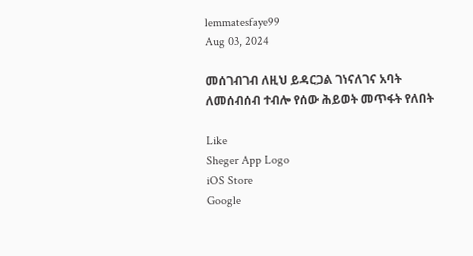lemmatesfaye99
Aug 03, 2024

መሰገብገብ ለዚህ ይዳርጋል ገነናለገና አባት ለመሰብሰብ ተብሎ የሰው ሕይወት መጥፋት የለበት

Like
Sheger App Logo
iOS Store
Google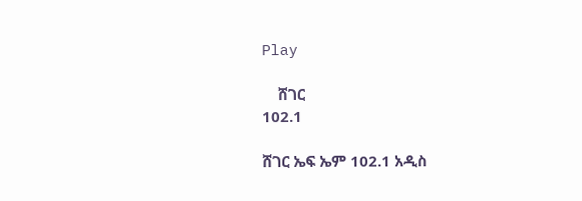Play

    ሸገር
102.1

ሸገር ኤፍ ኤም 102.1 አዲስ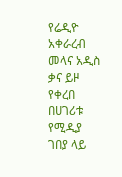የሬዲዮ አቀራረብ መላና አዲስ ቃና ይዞ የቀረበ በሀገሪቱ የሚዲያ ገበያ ላይ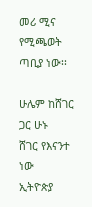መሪ ሚና የሚጫወት ጣቢያ ነው፡፡

ሁሌም ከሸገር ጋር ሁኑ
ሸገር የእናንተ ነው
ኢትዮጵያ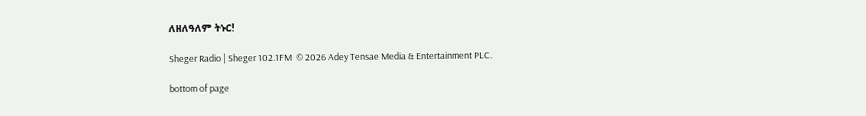ለዘለዓለም ትኑር!

Sheger Radio | Sheger 102.1FM  © 2026 Adey Tensae Media & Entertainment PLC.

bottom of page